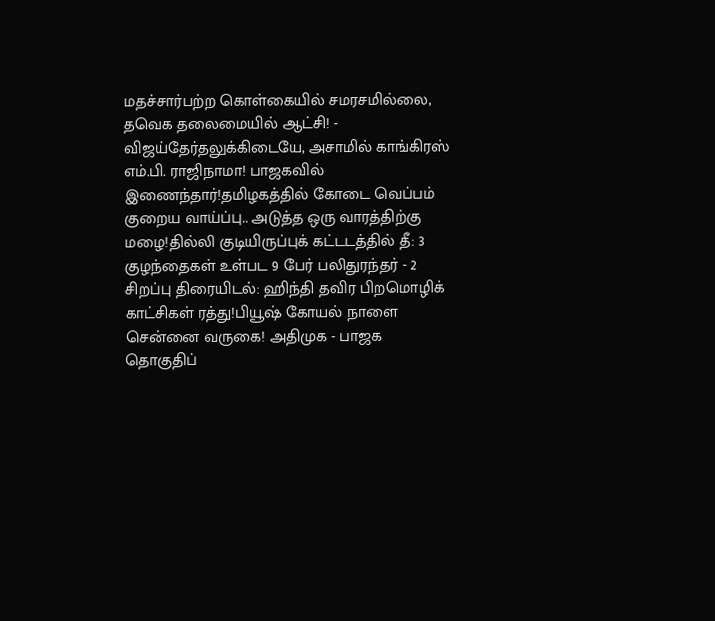மதச்சார்பற்ற கொள்கையில் சமரசமில்லை, தவெக தலைமையில் ஆட்சி! - விஜய்தேர்தலுக்கிடையே, அசாமில் காங்கிரஸ் எம்.பி. ராஜிநாமா! பாஜகவில் இணைந்தார்!தமிழகத்தில் கோடை வெப்பம் குறைய வாய்ப்பு.. அடுத்த ஒரு வாரத்திற்கு மழை!தில்லி குடியிருப்புக் கட்டடத்தில் தீ: 3 குழந்தைகள் உள்பட 9 பேர் பலிதுரந்தர் - 2 சிறப்பு திரையிடல்: ஹிந்தி தவிர பிறமொழிக் காட்சிகள் ரத்து!பியூஷ் கோயல் நாளை சென்னை வருகை! அதிமுக - பாஜக தொகுதிப்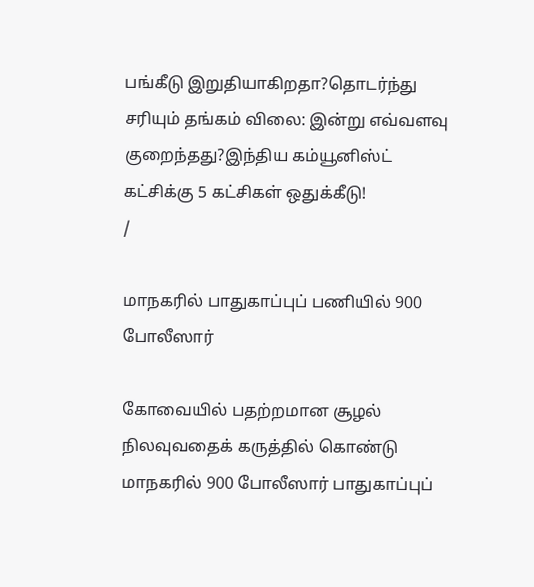பங்கீடு இறுதியாகிறதா?தொடர்ந்து சரியும் தங்கம் விலை: இன்று எவ்வளவு குறைந்தது?இந்திய கம்யூனிஸ்ட் கட்சிக்கு 5 கட்சிகள் ஒதுக்கீடு!
/

மாநகரில் பாதுகாப்புப் பணியில் 900 போலீஸார்

கோவையில் பதற்றமான சூழல் நிலவுவதைக் கருத்தில் கொண்டு மாநகரில் 900 போலீஸார் பாதுகாப்புப்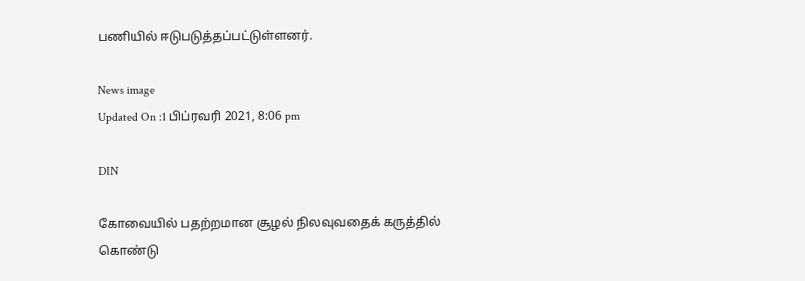பணியில் ஈடுபடுத்தப்பட்டுள்ளனர்.

News image
Updated On :1 பிப்ரவரி 2021, 8:06 pm

DIN

கோவையில் பதற்றமான சூழல் நிலவுவதைக் கருத்தில் கொண்டு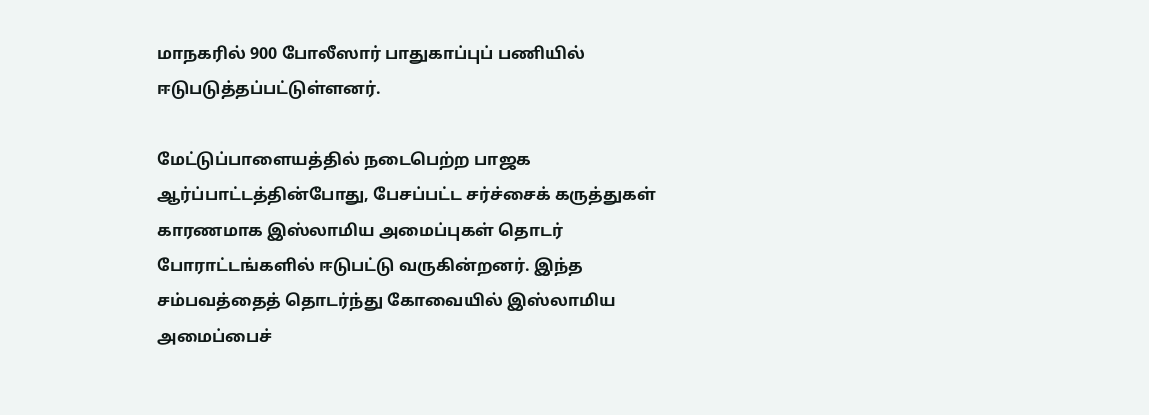மாநகரில் 900 போலீஸார் பாதுகாப்புப் பணியில் ஈடுபடுத்தப்பட்டுள்ளனர்.

மேட்டுப்பாளையத்தில் நடைபெற்ற பாஜக ஆர்ப்பாட்டத்தின்போது, பேசப்பட்ட சர்ச்சைக் கருத்துகள் காரணமாக இஸ்லாமிய அமைப்புகள் தொடர் போராட்டங்களில் ஈடுபட்டு வருகின்றனர். இந்த சம்பவத்தைத் தொடர்ந்து கோவையில் இஸ்லாமிய அமைப்பைச்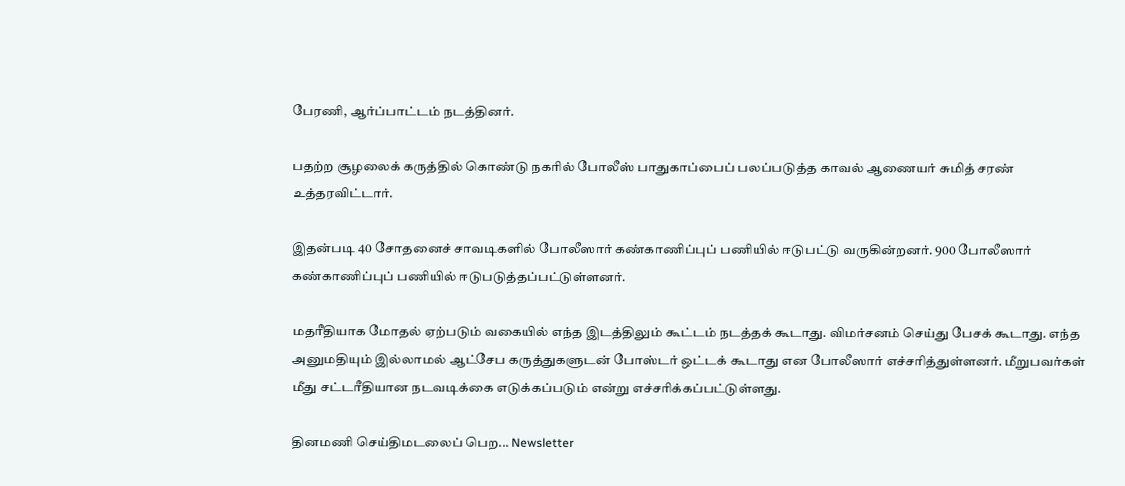பேரணி, ஆர்ப்பாட்டம் நடத்தினர்.

பதற்ற சூழலைக் கருத்தில் கொண்டு நகரில் போலீஸ் பாதுகாப்பைப் பலப்படுத்த காவல் ஆணையர் சுமித் சரண் உத்தரவிட்டார்.

இதன்படி 40 சோதனைச் சாவடிகளில் போலீஸார் கண்காணிப்புப் பணியில் ஈடுபட்டு வருகின்றனர். 900 போலீஸார் கண்காணிப்புப் பணியில் ஈடுபடுத்தப்பட்டுள்ளனர்.

மதரீதியாக மோதல் ஏற்படும் வகையில் எந்த இடத்திலும் கூட்டம் நடத்தக் கூடாது. விமர்சனம் செய்து பேசக் கூடாது. எந்த அனுமதியும் இல்லாமல் ஆட்சேப கருத்துகளுடன் போஸ்டர் ஒட்டக் கூடாது என போலீஸார் எச்சரித்துள்ளனர். மீறுபவர்கள் மீது சட்டரீதியான நடவடிக்கை எடுக்கப்படும் என்று எச்சரிக்கப்பட்டுள்ளது.

தினமணி செய்திமடலைப் பெற... Newsletter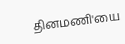தினமணி'யை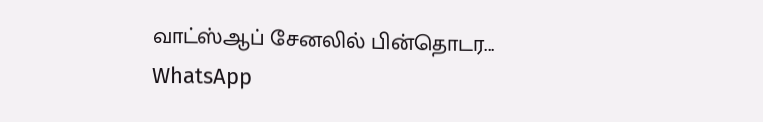வாட்ஸ்ஆப் சேனலில் பின்தொடர... WhatsApp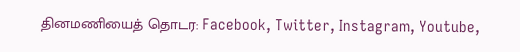தினமணியைத் தொடர: Facebook, Twitter, Instagram, Youtube,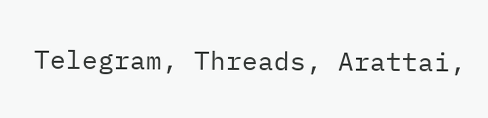Telegram, Threads, Arattai,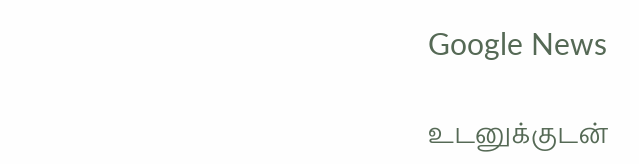Google News

உடனுக்குடன்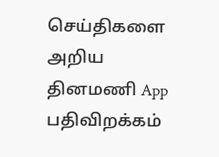செய்திகளை அறிய தினமணி App பதிவிறக்கம்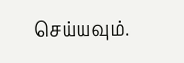செய்யவும்.